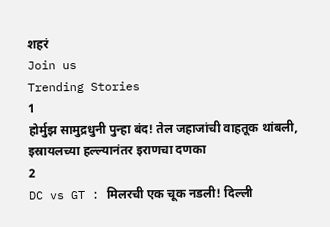शहरं
Join us
Trending Stories
1
होर्मुझ सामुद्रधुनी पुन्हा बंद! तेल जहाजांची वाहतूक थांबली, इस्रायलच्या हल्ल्यानंतर इराणचा दणका
2
DC vs GT : मिलरची एक चूक नडली! दिल्ली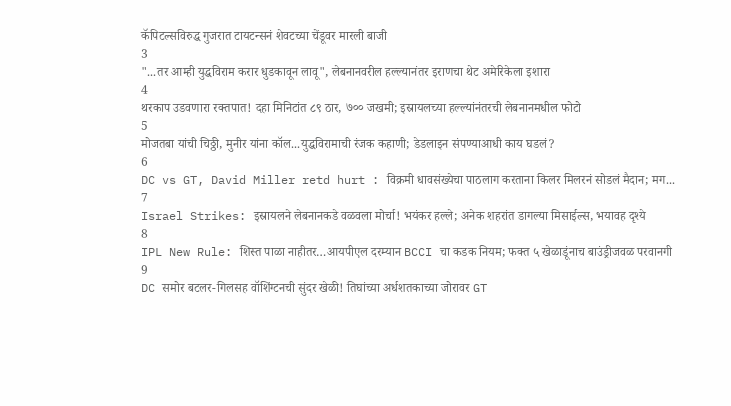कॅपिटल्सविरुद्ध गुजरात टायटन्सनं शेवटच्या चेंडूवर मारली बाजी
3
"...तर आम्ही युद्धविराम करार धुडकावून लावू", लेबनानवरील हल्ल्यानंतर इराणचा थेट अमेरिकेला इशारा
4
थरकाप उडवणारा रक्तपात! दहा मिनिटांत ८९ ठार, ७०० जखमी; इस्रायलच्या हल्ल्यांनंतरची लेबनानमधील फोटो
5
मोजतबा यांची चिठ्ठी, मुनीर यांना कॉल...युद्धविरामाची रंजक कहाणी; डेडलाइन संपण्याआधी काय घडलं?
6
DC vs GT, David Miller retd hurt : विक्रमी धावसंख्येचा पाठलाग करताना किलर मिलरनं सोडलं मैदान; मग...
7
Israel Strikes: इस्रायलने लेबनानकडे वळवला मोर्चा! भयंकर हल्ले; अनेक शहरांत डागल्या मिसाईल्स, भयावह दृश्ये
8
IPL New Rule: शिस्त पाळा नाहीतर…आयपीएल दरम्यान BCCI चा कडक नियम; फक्त ५ खेळाडूंनाच बाउंड्रीजवळ परवानगी
9
DC समोर बटलर-गिलसह वॉशिंग्टनची सुंदर खेळी! तिघांच्या अर्धशतकाच्या जोरावर GT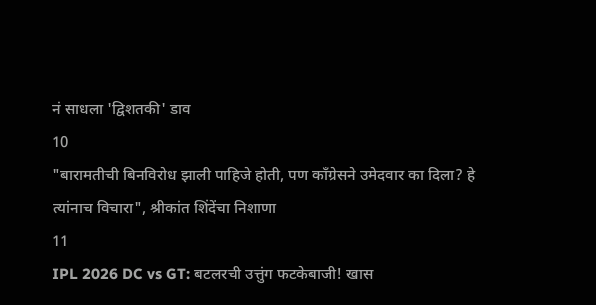नं साधला 'द्विशतकी' डाव
10
"बारामतीची बिनविरोध झाली पाहिजे होती, पण काँग्रेसने उमेदवार का दिला? हे त्यांनाच विचारा", श्रीकांत शिंदेंचा निशाणा
11
IPL 2026 DC vs GT: बटलरची उत्तुंग फटकेबाजी! खास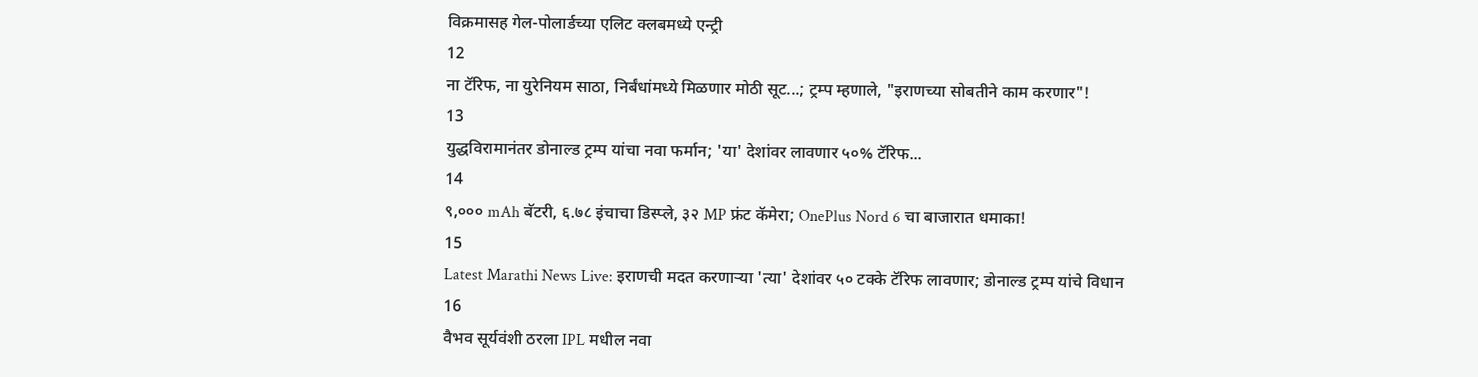विक्रमासह गेल-पोलार्डच्या एलिट क्लबमध्ये एन्ट्री
12
ना टॅरिफ, ना युरेनियम साठा, निर्बंधांमध्ये मिळणार मोठी सूट...; ट्रम्प म्हणाले, "इराणच्या सोबतीने काम करणार"!
13
युद्धविरामानंतर डोनाल्ड ट्रम्प यांचा नवा फर्मान; 'या' देशांवर लावणार ५०% टॅरिफ...
14
९,००० mAh बॅटरी, ६.७८ इंचाचा डिस्प्ले, ३२ MP फ्रंट कॅमेरा; OnePlus Nord 6 चा बाजारात धमाका!
15
Latest Marathi News Live: इराणची मदत करणाऱ्या 'त्या' देशांवर ५० टक्के टॅरिफ लावणार; डोनाल्ड ट्रम्प यांचे विधान
16
वैभव सूर्यवंशी ठरला IPL मधील नवा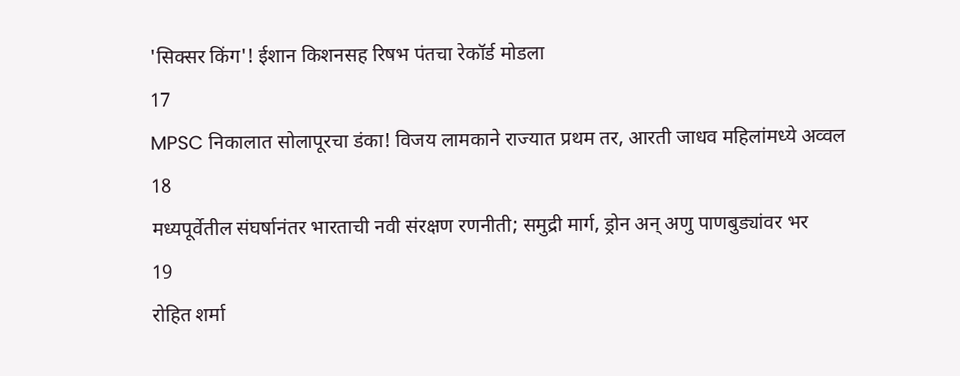'सिक्सर किंग'! ईशान किशनसह रिषभ पंतचा रेकॉर्ड मोडला
17
MPSC निकालात सोलापूरचा डंका! विजय लामकाने राज्यात प्रथम तर, आरती जाधव महिलांमध्ये अव्वल
18
मध्यपूर्वेतील संघर्षानंतर भारताची नवी संरक्षण रणनीती; समुद्री मार्ग, ड्रोन अन् अणु पाणबुड्यांवर भर
19
रोहित शर्मा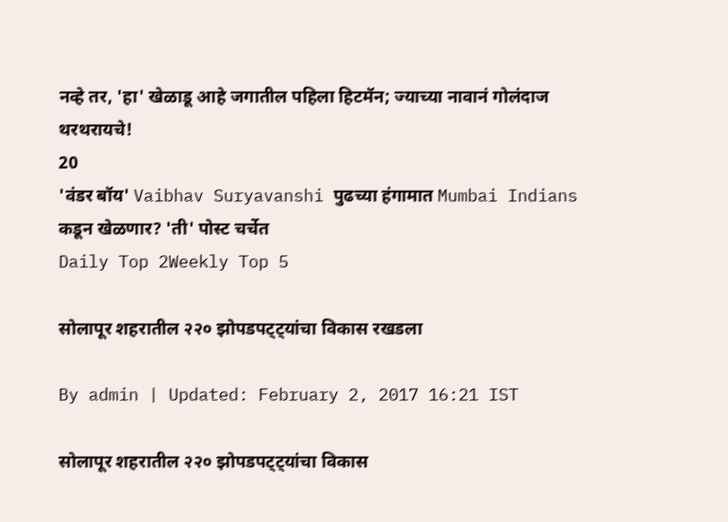नव्हे तर, 'हा' खेळाडू आहे जगातील पहिला हिटमॅन; ज्याच्या नावानं गोलंदाज थरथरायचे!
20
'वंडर बॉय' Vaibhav Suryavanshi पुढच्या हंगामात Mumbai Indians कडून खेळणार? 'ती' पोस्ट चर्चेत
Daily Top 2Weekly Top 5

सोलापूर शहरातील २२० झोपडपट्ट्यांचा विकास रखडला

By admin | Updated: February 2, 2017 16:21 IST

सोलापूर शहरातील २२० झोपडपट्ट्यांचा विकास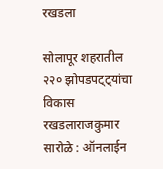रखडला

सोलापूर शहरातील २२० झोपडपट्ट्यांचा विकास रखडलाराजकुमार सारोळे : ऑनलाईन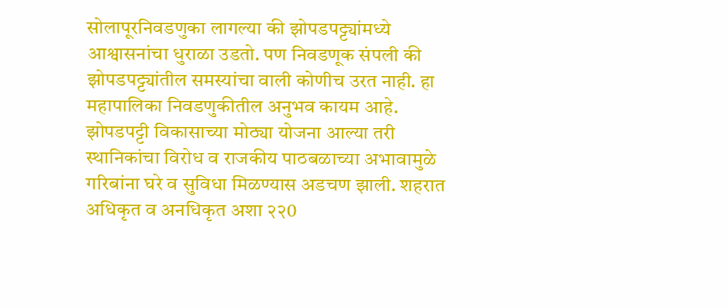सोलापूरनिवडणुका लागल्या की झोपडपट्ट्यांमध्ये आश्वासनांचा धुराळा उडतो. पण निवडणूक संपली की झोपडपट्ट्यांतील समस्यांचा वाली कोणीच उरत नाही. हा महापालिका निवडणुकीतील अनुभव कायम आहे. झोपडपट्टी विकासाच्या मोठ्या योजना आल्या तरी स्थानिकांचा विरोध व राजकीय पाठबळाच्या अभावामुळे गरिबांना घरे व सुविधा मिळण्यास अडचण झाली. शहरात अधिकृत व अनधिकृत अशा २२0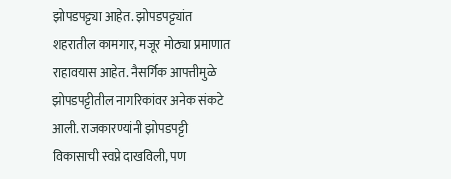झोपडपट्ट्या आहेत. झोपडपट्ट्यांत शहरातील कामगार, मजूर मोठ्या प्रमाणात राहावयास आहेत. नैसर्गिक आपत्तीमुळे झोपडपट्टीतील नागरिकांवर अनेक संकटे आली. राजकारण्यांनी झोपडपट्टी विकासाची स्वप्ने दाखविली, पण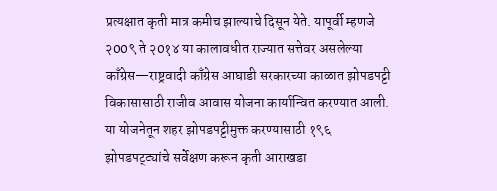प्रत्यक्षात कृती मात्र कमीच झाल्याचे दिसून येते. यापूर्वी म्हणजे २00९ ते २0१४ या कालावधीत राज्यात सत्तेवर असलेल्या काँग्रेस—राष्ट्रवादी काँग्रेस आघाडी सरकारच्या काळात झोपडपट्टी विकासासाठी राजीव आवास योजना कार्यान्वित करण्यात आली. या योजनेतून शहर झोपडपट्टीमुक्त करण्यासाठी १९६ झोपडपट्ट्यांचे सर्वेक्षण करून कृती आराखडा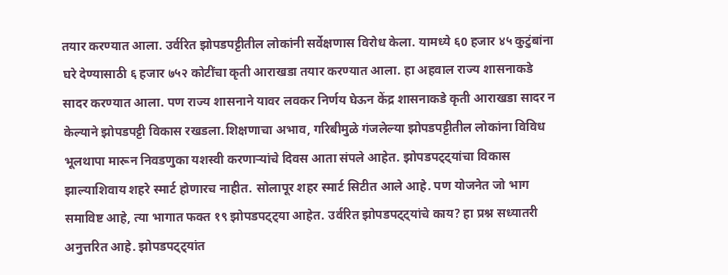तयार करण्यात आला. उर्वरित झोपडपट्टीतील लोकांनी सर्वेक्षणास विरोध केला. यामध्ये ६0 हजार ४५ कुटुंबांना घरे देण्यासाठी ६ हजार ७५२ कोटींचा कृती आराखडा तयार करण्यात आला. हा अहवाल राज्य शासनाकडे सादर करण्यात आला. पण राज्य शासनाने यावर लवकर निर्णय घेऊन केंद्र शासनाकडे कृती आराखडा सादर न केल्याने झोपडपट्टी विकास रखडला.शिक्षणाचा अभाव, गरिबीमुळे गंजलेल्या झोपडपट्टीतील लोकांना विविध भूलथापा मारून निवडणुका यशस्वी करणाऱ्यांचे दिवस आता संपले आहेत. झोपडपट्ट्यांचा विकास झाल्याशिवाय शहरे स्मार्ट होणारच नाहीत. सोलापूर शहर स्मार्ट सिटीत आले आहे. पण योजनेत जो भाग समाविष्ट आहे, त्या भागात फक्त १९ झोपडपट्ट्या आहेत. उर्वरित झोपडपट्ट्यांचे काय? हा प्रश्न सध्यातरी अनुत्तरित आहे. झोपडपट्ट्यांत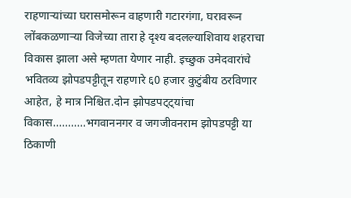राहणाऱ्यांच्या घरासमोरून वाहणारी गटारगंगा, घरावरून लोंबकळणाऱ्या विजेच्या तारा हे दृश्य बदलल्याशिवाय शहराचा विकास झाला असे म्हणता येणार नाही. इच्छुक उमेदवारांचे भवितव्य झोपडपट्टीतून राहणारे ६0 हजार कुटुंबीय ठरविणार आहेत, हे मात्र निश्चित.दोन झोपडपट्ट्यांचा विकास...........भगवाननगर व जगजीवनराम झोपडपट्टी या ठिकाणी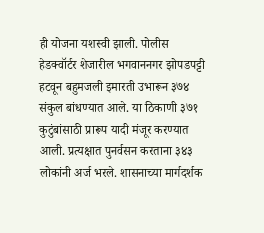ही योजना यशस्वी झाली. पोलीस हेडक्वॉर्टर शेजारील भगवाननगर झोपडपट्टी हटवून बहुमजली इमारती उभारून ३७४ संकुल बांधण्यात आले. या ठिकाणी ३७१ कुटुंबांसाठी प्रारूप यादी मंजूर करण्यात आली. प्रत्यक्षात पुनर्वसन करताना ३४३ लोकांनी अर्ज भरले. शासनाच्या मार्गदर्शक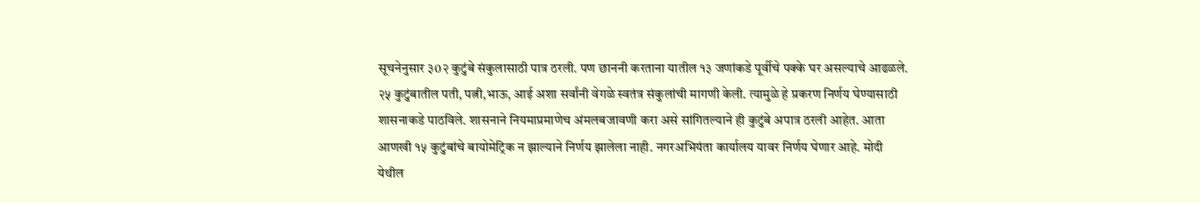सूचनेनुसार ३0२ कुटुंबे संकुलासाठी पात्र ठरली. पण छाननी करताना यातील १३ जणांकडे पूर्वीचे पक्के घर असल्याचे आढळले. २५ कुटुंबातील पती, पत्नी,भाऊ, आई अशा सर्वांनी वेगळे स्वतंत्र संकुलांची मागणी केली. त्यामुळे हे प्रकरण निर्णय घेण्यासाठी शासनाकडे पाठविले. शासनाने नियमाप्रमाणेच अंमलबजावणी करा असे सांगितल्याने ही कुटुंबे अपात्र ठरली आहेत. आता आणखी १५ कुटुंबांचे बायोमेट्रिक न झाल्याने निर्णय झालेला नाही. नगरअभियंता कार्यालय यावर निर्णय घेणार आहे. मोदी येथील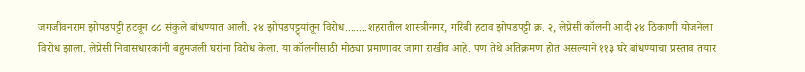जगजीवनराम झोपडपट्टी हटवून ८८ संकुले बांधण्यात आली. २४ झोपडपट्ट्यांतून विरोध........शहरातील शास्त्रीनगर, गरिबी हटाव झोपडपट्टी क्र. २, लेप्रेसी कॉलनी आदी २४ ठिकाणी योजनेला विरोध झाला. लेप्रेसी निवासधारकांनी बहुमजली घरांना विरोध केला. या कॉलनीसाठी मोठ्या प्रमाणावर जागा राखीव आहे. पण तेथे अतिक्रमण होत असल्याने ११३ घरे बांधण्याचा प्रस्ताव तयार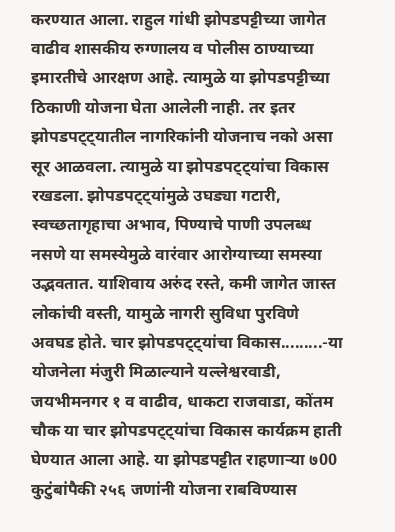करण्यात आला. राहुल गांधी झोपडपट्टीच्या जागेत वाढीव शासकीय रुग्णालय व पोलीस ठाण्याच्या इमारतीचे आरक्षण आहे. त्यामुळे या झोपडपट्टीच्या ठिकाणी योजना घेता आलेली नाही. तर इतर झोपडपट्ट्यातील नागरिकांनी योजनाच नको असा सूर आळवला. त्यामुळे या झोपडपट्ट्यांचा विकास रखडला. झोपडपट्ट्यांमुळे उघड्या गटारी, स्वच्छतागृहाचा अभाव, पिण्याचे पाणी उपलब्ध नसणे या समस्येमुळे वारंवार आरोग्याच्या समस्या उद्भवतात. याशिवाय अरुंद रस्ते, कमी जागेत जास्त लोकांची वस्ती, यामुळे नागरी सुविधा पुरविणे अवघड होते. चार झोपडपट्ट्यांचा विकास.........-या योजनेला मंजुरी मिळाल्याने यल्लेश्वरवाडी, जयभीमनगर १ व वाढीव, धाकटा राजवाडा, कोंतम चौक या चार झोपडपट्ट्यांचा विकास कार्यक्रम हाती घेण्यात आला आहे. या झोपडपट्टीत राहणाऱ्या ७00 कुटुंबांपैकी २५६ जणांनी योजना राबविण्यास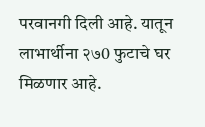परवानगी दिली आहे. यातून लाभार्थीना २७0 फुटाचे घर मिळणार आहे.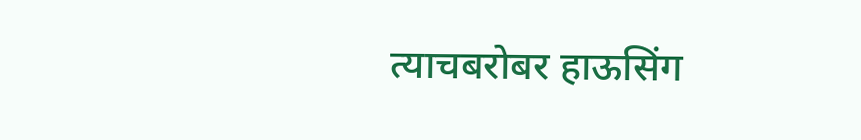त्याचबरोबर हाऊसिंग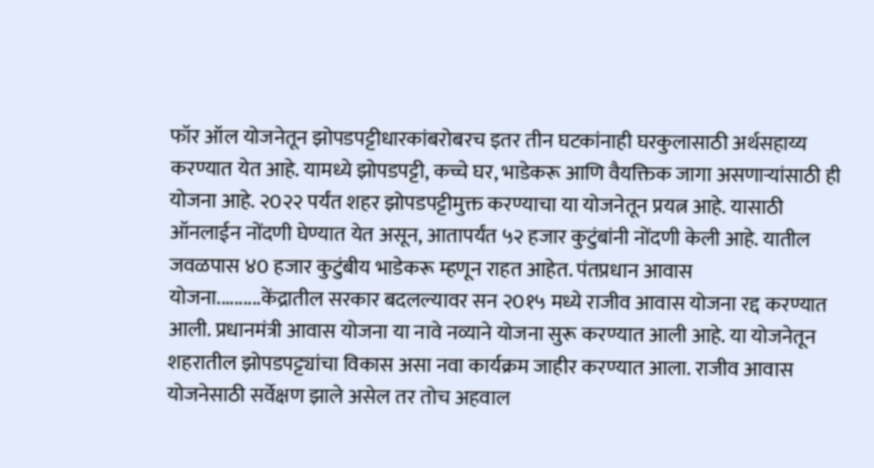फॉर ऑल योजनेतून झोपडपट्टीधारकांबरोबरच इतर तीन घटकांनाही घरकुलासाठी अर्थसहाय्य करण्यात येत आहे. यामध्ये झोपडपट्टी, कच्चे घर, भाडेकरू आणि वैयक्तिक जागा असणाऱ्यांसाठी ही योजना आहे. २0२२ पर्यंत शहर झोपडपट्टीमुक्त करण्याचा या योजनेतून प्रयत्न आहे. यासाठी ऑनलाईन नोंदणी घेण्यात येत असून, आतापर्यंत ५२ हजार कुटुंबांनी नोंदणी केली आहे. यातील जवळपास ४0 हजार कुटुंबीय भाडेकरू म्हणून राहत आहेत. पंतप्रधान आवास योजना..........केंद्रातील सरकार बदलल्यावर सन २0१५ मध्ये राजीव आवास योजना रद्द करण्यात आली. प्रधानमंत्री आवास योजना या नावे नव्याने योजना सुरू करण्यात आली आहे. या योजनेतून शहरातील झोपडपट्ट्यांचा विकास असा नवा कार्यक्रम जाहीर करण्यात आला. राजीव आवास योजनेसाठी सर्वेक्षण झाले असेल तर तोच अहवाल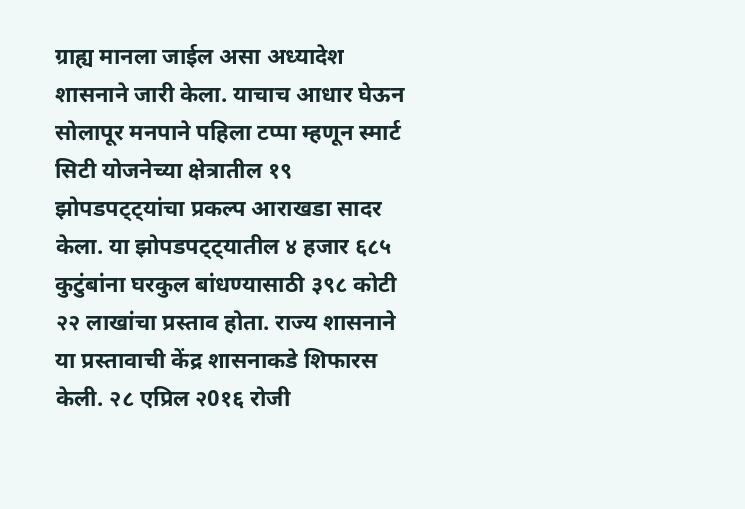ग्राह्य मानला जाईल असा अध्यादेश शासनाने जारी केला. याचाच आधार घेऊन सोलापूर मनपाने पहिला टप्पा म्हणून स्मार्ट सिटी योजनेच्या क्षेत्रातील १९ झोपडपट्ट्यांचा प्रकल्प आराखडा सादर केला. या झोपडपट्ट्यातील ४ हजार ६८५ कुटुंबांना घरकुल बांधण्यासाठी ३९८ कोटी २२ लाखांचा प्रस्ताव होता. राज्य शासनाने या प्रस्तावाची केंद्र शासनाकडे शिफारस केली. २८ एप्रिल २0१६ रोजी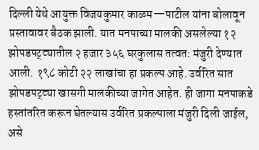दिल्ली येथे आयुक्त विजयकुमार काळम—पाटील यांना बोलावून प्रस्तावावर बैठक झाली. यात मनपाच्या मालकी असलेल्या १२ झोपडपट्ट्यातील २ हजार ३५६ घरकुलास तत्वत: मंजुरी देण्यात आली. १९८ कोटी २२ लाखांचा हा प्रकल्प आहे. उर्वरित सात झोपडपट्ट्या खासगी मालकीच्या जागेत आहेत. ही जागा मनपाकडे हस्तांतरित करून घेतल्यास उर्वरित प्रकल्पाला मंजुरी दिली जाईल, असे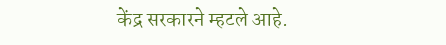केंद्र सरकारने म्हटले आहे.